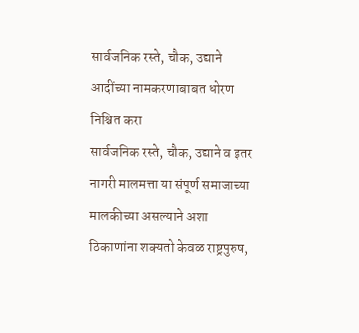सार्वजनिक रस्ते, चौक, उद्याने आदींच्या नामकरणाबाबत धोरण निश्चित करा
सार्वजनिक रस्ते, चौक, उद्याने व इतर नागरी मालमत्ता या संपूर्ण समाजाच्या मालकीच्या असल्याने अशा ठिकाणांना शक्यतो केवळ राष्ट्रपुरुष,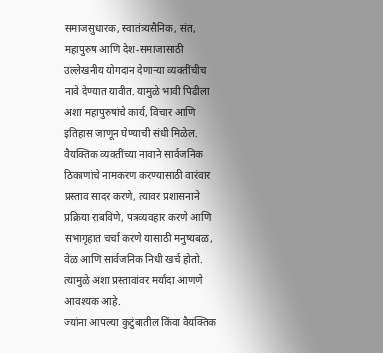समाजसुधारक, स्वातंत्र्यसैनिक, संत, महापुरुष आणि देश-समाजासाठी उल्लेखनीय योगदान देणाऱ्या व्यक्तींचीच नावे देण्यात यावीत. यामुळे भावी पिढीला अशा महापुरुषांचे कार्य, विचार आणि इतिहास जाणून घेण्याची संधी मिळेल.
वैयक्तिक व्यक्तींच्या नावाने सार्वजनिक ठिकाणांचे नामकरण करण्यासाठी वारंवार प्रस्ताव सादर करणे, त्यावर प्रशासनाने प्रक्रिया राबविणे, पत्रव्यवहार करणे आणि सभागृहात चर्चा करणे यासाठी मनुष्यबळ, वेळ आणि सार्वजनिक निधी खर्च होतो. त्यामुळे अशा प्रस्तावांवर मर्यादा आणणे आवश्यक आहे.
ज्यांना आपल्या कुटुंबातील किंवा वैयक्तिक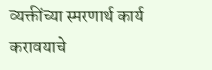व्यक्तींच्या स्मरणार्थ कार्य करावयाचे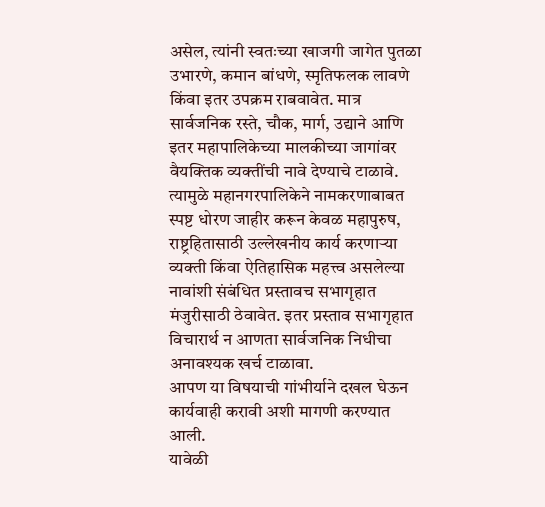असेल, त्यांनी स्वतःच्या खाजगी जागेत पुतळा उभारणे, कमान बांधणे, स्मृतिफलक लावणे किंवा इतर उपक्रम राबवावेत. मात्र सार्वजनिक रस्ते, चौक, मार्ग, उद्याने आणि इतर महापालिकेच्या मालकीच्या जागांवर वैयक्तिक व्यक्तींची नावे देण्याचे टाळावे.
त्यामुळे महानगरपालिकेने नामकरणाबाबत स्पष्ट धोरण जाहीर करून केवळ महापुरुष, राष्ट्रहितासाठी उल्लेखनीय कार्य करणाऱ्या व्यक्ती किंवा ऐतिहासिक महत्त्व असलेल्या नावांशी संबंधित प्रस्तावच सभागृहात मंजुरीसाठी ठेवावेत. इतर प्रस्ताव सभागृहात विचारार्थ न आणता सार्वजनिक निधीचा अनावश्यक खर्च टाळावा.
आपण या विषयाची गांभीर्याने दखल घेऊन कार्यवाही करावी अशी मागणी करण्यात आली.
यावेळी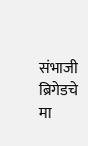संभाजी ब्रिगेडचे मा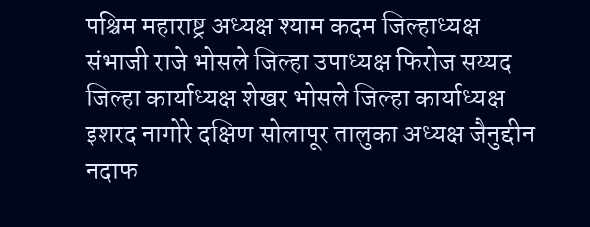पश्चिम महाराष्ट्र अध्यक्ष श्याम कदम जिल्हाध्यक्ष संभाजी राजे भोसले जिल्हा उपाध्यक्ष फिरोज सय्यद जिल्हा कार्याध्यक्ष शेखर भोसले जिल्हा कार्याध्यक्ष इशरद नागोरे दक्षिण सोलापूर तालुका अध्यक्ष जैनुद्दीन नदाफ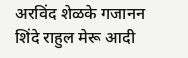अरविंद शेळके गजानन शिंदे राहुल मेरू आदी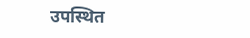उपस्थित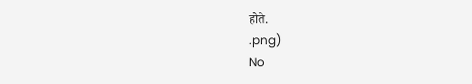होते.
.png)
No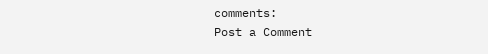comments:
Post a Comment